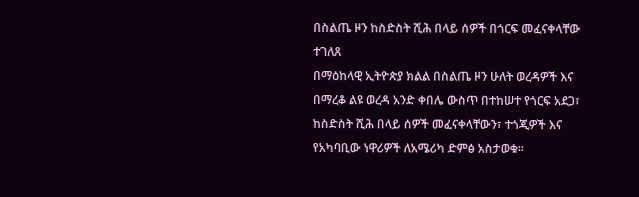በስልጤ ዞን ከስድስት ሺሕ በላይ ሰዎች በጎርፍ መፈናቀላቸው ተገለጸ
በማዕከላዊ ኢትዮጵያ ክልል በስልጤ ዞን ሁለት ወረዳዎች እና በማረቆ ልዩ ወረዳ አንድ ቀበሌ ውስጥ በተከሠተ የጎርፍ አደጋ፣ ከስድስት ሺሕ በላይ ሰዎች መፈናቀላቸውን፣ ተጎጂዎች እና የአካባቢው ነዋሪዎች ለአሜሪካ ድምፅ አስታወቁ፡፡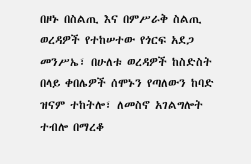በዞኑ በስልጢ እና በምሥራቅ ስልጢ ወረዳዎች የተከሠተው የጎርፍ አደጋ መንሥኤ፣ በሁለቱ ወረዳዎች ከስድስት በላይ ቀበሌዎች ሰሞኑን የጣለውን ከባድ ዝናም ተከትሎ፣ ለመስኖ አገልግሎት ተብሎ በማረቆ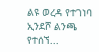ልዩ ወረዳ የተገነባ ኢንደሾ ልንጫ የተሰኘ...